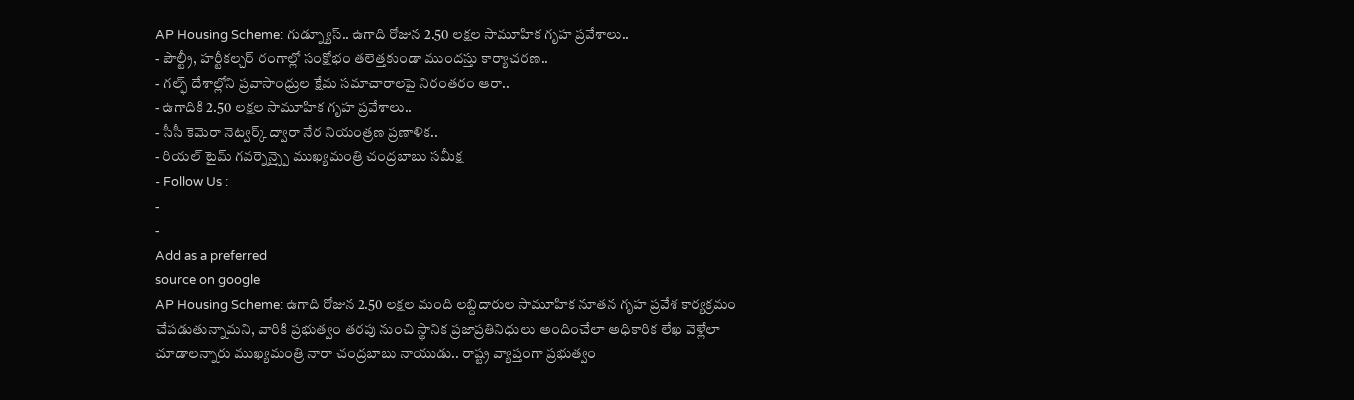AP Housing Scheme: గుడ్న్యూస్.. ఉగాది రోజున 2.50 లక్షల సామూహిక గృహ ప్రవేశాలు..
- పౌల్ట్రీ, హర్టీకల్చర్ రంగాల్లో సంక్షోభం తలెత్తకుండా ముందస్తు కార్యాచరణ..
- గల్ఫ్ దేశాల్లోని ప్రవాసాంధ్రుల క్షేమ సమాచారాలపై నిరంతరం ఆరా..
- ఉగాదికి 2.50 లక్షల సామూహిక గృహ ప్రవేశాలు..
- సీసీ కెమెరా నెట్వర్క్ ద్వారా నేర నియంత్రణ ప్రణాళిక..
- రియల్ టైమ్ గవర్నెన్స్పై ముఖ్యమంత్రి చంద్రబాబు సమీక్ష
- Follow Us :
-
-
Add as a preferred
source on google
AP Housing Scheme: ఉగాది రోజున 2.50 లక్షల మంది లబ్దిదారుల సామూహిక నూతన గృహ ప్రవేశ కార్యక్రమం చేపడుతున్నామని, వారికి ప్రభుత్వం తరపు నుంచి స్థానిక ప్రజాప్రతినిధులు అందించేలా అధికారిక లేఖ వెళ్లేలా చూడాలన్నారు ముఖ్యమంత్రి నారా చంద్రబాబు నాయుడు.. రాష్ట్ర వ్యాప్తంగా ప్రభుత్వం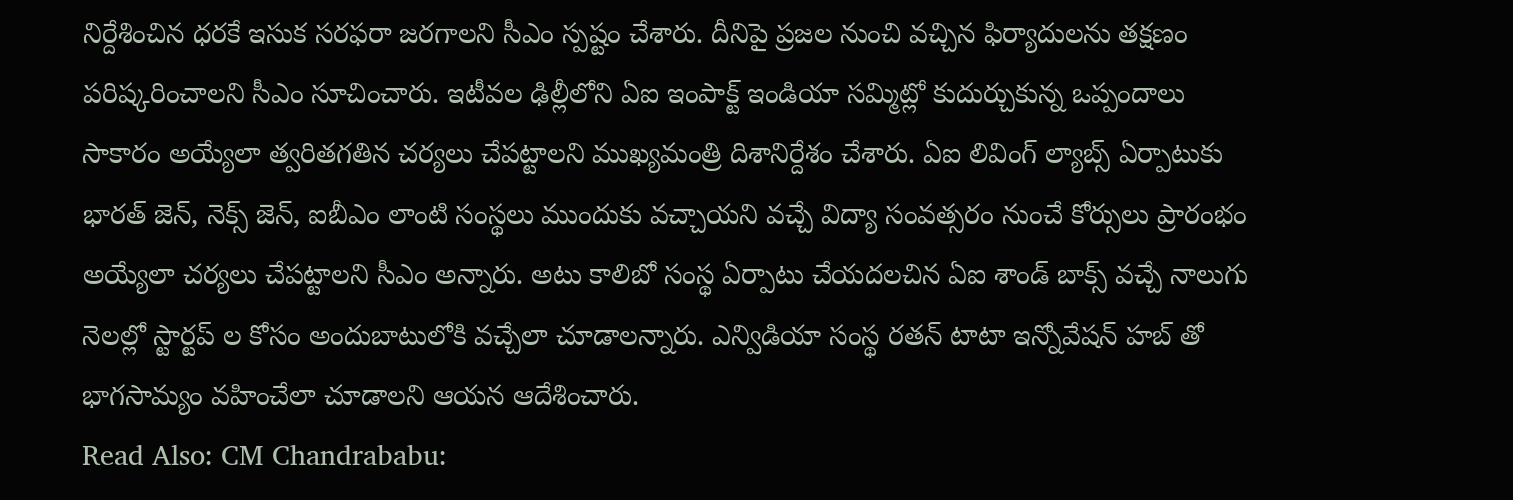నిర్దేశించిన ధరకే ఇసుక సరఫరా జరగాలని సీఎం స్పష్టం చేశారు. దీనిపై ప్రజల నుంచి వచ్చిన ఫిర్యాదులను తక్షణం పరిష్కరించాలని సీఎం సూచించారు. ఇటీవల ఢిల్లీలోని ఏఐ ఇంపాక్ట్ ఇండియా సమ్మిట్లో కుదుర్చుకున్న ఒప్పందాలు సాకారం అయ్యేలా త్వరితగతిన చర్యలు చేపట్టాలని ముఖ్యమంత్రి దిశానిర్దేశం చేశారు. ఏఐ లివింగ్ ల్యాబ్స్ ఏర్పాటుకు భారత్ జెన్, నెక్స్ జెన్, ఐబీఎం లాంటి సంస్థలు ముందుకు వచ్చాయని వచ్చే విద్యా సంవత్సరం నుంచే కోర్సులు ప్రారంభం అయ్యేలా చర్యలు చేపట్టాలని సీఎం అన్నారు. అటు కాలిబో సంస్థ ఏర్పాటు చేయదలచిన ఏఐ శాండ్ బాక్స్ వచ్చే నాలుగు నెలల్లో స్టార్టప్ ల కోసం అందుబాటులోకి వచ్చేలా చూడాలన్నారు. ఎన్విడియా సంస్థ రతన్ టాటా ఇన్నోవేషన్ హబ్ తో భాగసామ్యం వహించేలా చూడాలని ఆయన ఆదేశించారు.
Read Also: CM Chandrababu: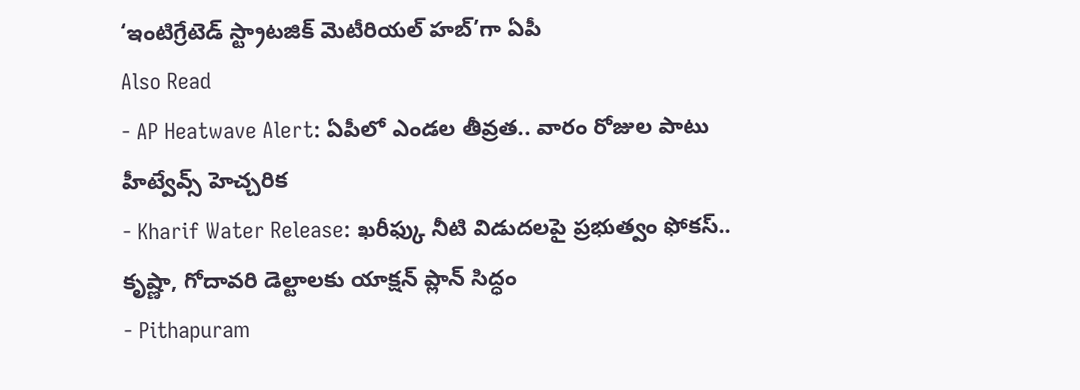‘ఇంటిగ్రేటెడ్ స్ట్రాటజిక్ మెటీరియల్ హబ్’గా ఏపీ
Also Read
- AP Heatwave Alert: ఏపీలో ఎండల తీవ్రత.. వారం రోజుల పాటు హీట్వేవ్స్ హెచ్చరిక
- Kharif Water Release: ఖరీఫ్కు నీటి విడుదలపై ప్రభుత్వం ఫోకస్.. కృష్ణా, గోదావరి డెల్టాలకు యాక్షన్ ప్లాన్ సిద్ధం
- Pithapuram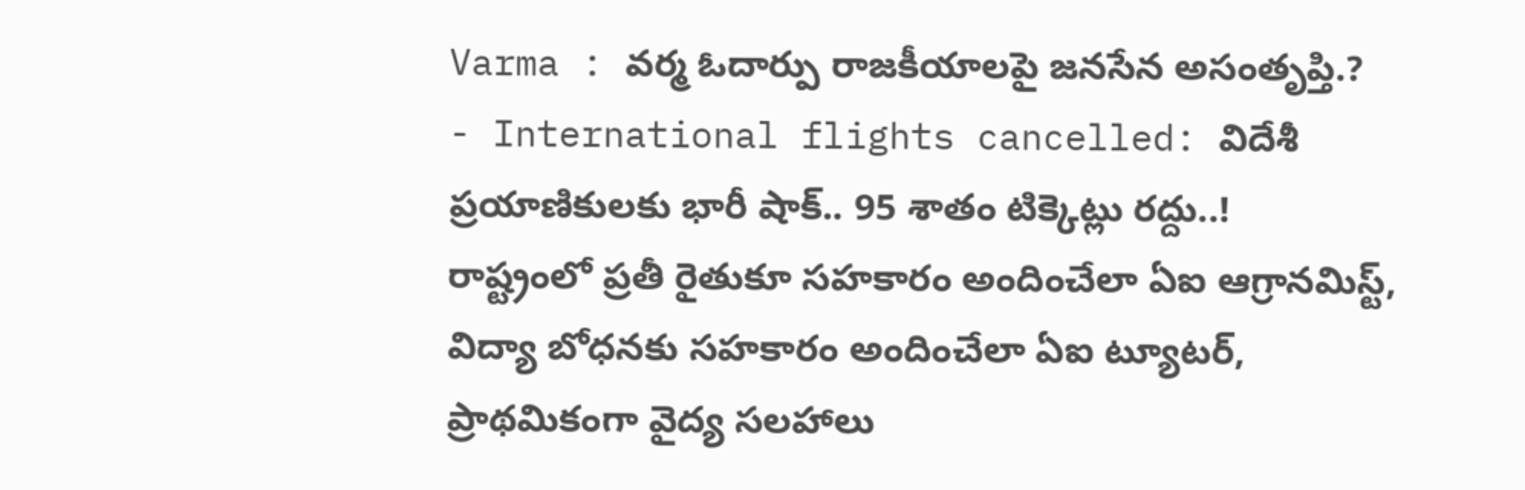Varma : వర్మ ఓదార్పు రాజకీయాలపై జనసేన అసంతృప్తి.?
- International flights cancelled: విదేశీ ప్రయాణికులకు భారీ షాక్.. 95 శాతం టిక్కెట్లు రద్దు..!
రాష్ట్రంలో ప్రతీ రైతుకూ సహకారం అందించేలా ఏఐ ఆగ్రానమిస్ట్, విద్యా బోధనకు సహకారం అందించేలా ఏఐ ట్యూటర్, ప్రాథమికంగా వైద్య సలహాలు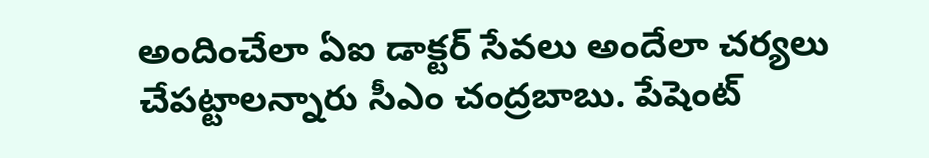అందించేలా ఏఐ డాక్టర్ సేవలు అందేలా చర్యలు చేపట్టాలన్నారు సీఎం చంద్రబాబు. పేషెంట్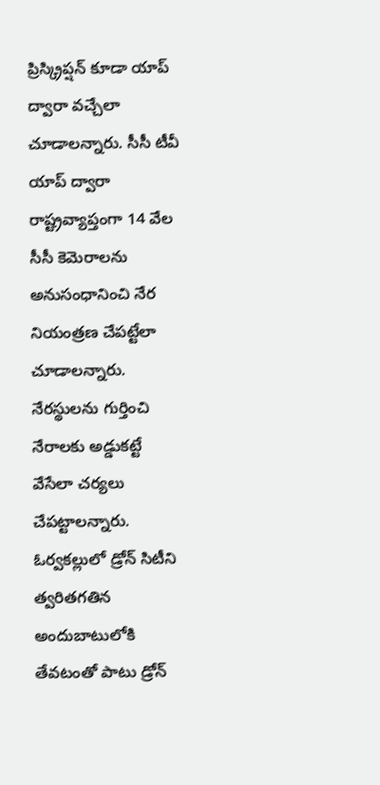ప్రిస్క్రిప్షన్ కూడా యాప్ ద్వారా వచ్చేలా చూడాలన్నారు. సీసీ టీవీ యాప్ ద్వారా రాష్ట్రవ్యాప్తంగా 14 వేల సీసీ కెమెరాలను అనుసంధానించి నేర నియంత్రణ చేపట్టేలా చూడాలన్నారు. నేరస్థులను గుర్తించి నేరాలకు అడ్డుకట్టే వేసేలా చర్యలు చేపట్టాలన్నారు. ఓర్వకల్లులో డ్రోన్ సిటీని త్వరితగతిన అందుబాటులోకి తేవటంతో పాటు డ్రోన్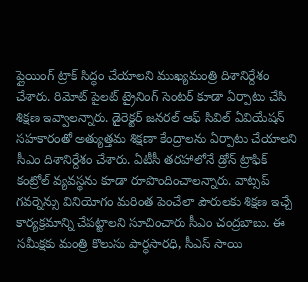ప్లైయింగ్ ట్రాక్ సిద్ధం చేయాలని ముఖ్యమంత్రి దిశానిర్దేశం చేశారు. రిమోట్ పైలట్ ట్రైనింగ్ సెంటర్ కూడా ఏర్పాటు చేసి శిక్షణ ఇవ్వాలన్నారు. డైరెక్టర్ జనరల్ ఆఫ్ సివిల్ ఏవియేషన్ సహకారంతో అత్యుత్తమ శిక్షణా కేంద్రాలను ఏర్పాటు చేయాలని సీఎం దిశానిర్దేశం చేశారు. ఏటీసీ తరహాలోనే డ్రోన్ ట్రాఫిక్ కంట్రోల్ వ్యవస్థను కూడా రూపొందించాలన్నారు. వాట్సప్ గవర్నెన్సు వినియోగం మరింత పెంచేలా పౌరులకు శిక్షణ ఇచ్చే కార్యక్రమాన్ని చేపట్టాలని సూచించారు సీఎం చంద్రబాబు. ఈ సమీక్షకు మంత్రి కొలుసు పార్ధసారధి, సీఎస్ సాయి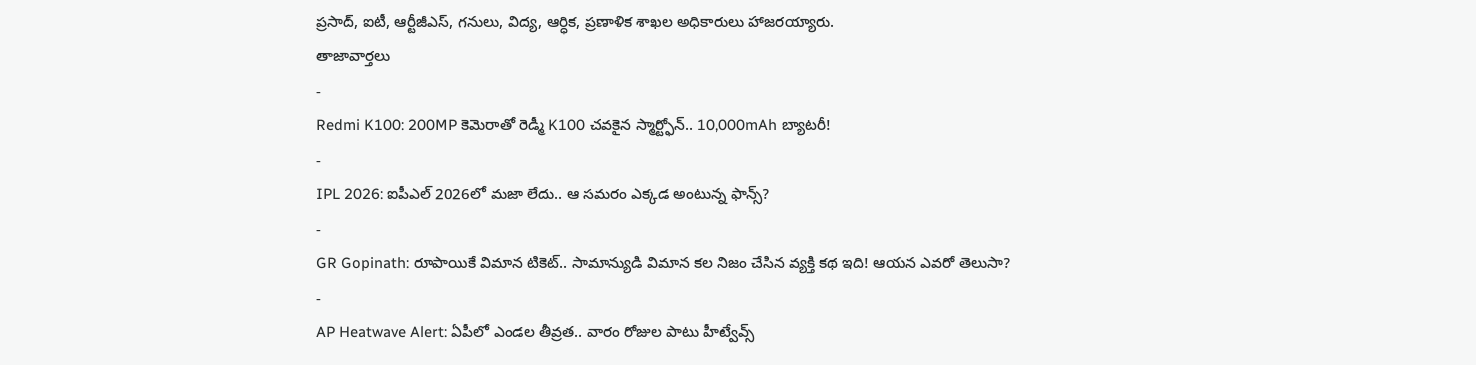ప్రసాద్, ఐటీ, ఆర్టీజీఎస్, గనులు, విద్య, ఆర్ధిక, ప్రణాళిక శాఖల అధికారులు హాజరయ్యారు.
తాజావార్తలు
-
Redmi K100: 200MP కెమెరాతో రెడ్మీ K100 చవకైన స్మార్ట్ఫోన్.. 10,000mAh బ్యాటరీ!
-
IPL 2026: ఐపీఎల్ 2026లో మజా లేదు.. ఆ సమరం ఎక్కడ అంటున్న ఫాన్స్?
-
GR Gopinath: రూపాయికే విమాన టికెట్.. సామాన్యుడి విమాన కల నిజం చేసిన వ్యక్తి కథ ఇది! ఆయన ఎవరో తెలుసా?
-
AP Heatwave Alert: ఏపీలో ఎండల తీవ్రత.. వారం రోజుల పాటు హీట్వేవ్స్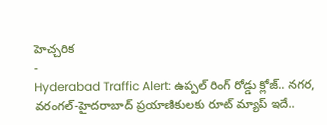హెచ్చరిక
-
Hyderabad Traffic Alert: ఉప్పల్ రింగ్ రోడ్డు క్లోజ్.. నగర, వరంగల్-హైదరాబాద్ ప్రయాణికులకు రూట్ మ్యాప్ ఇదే..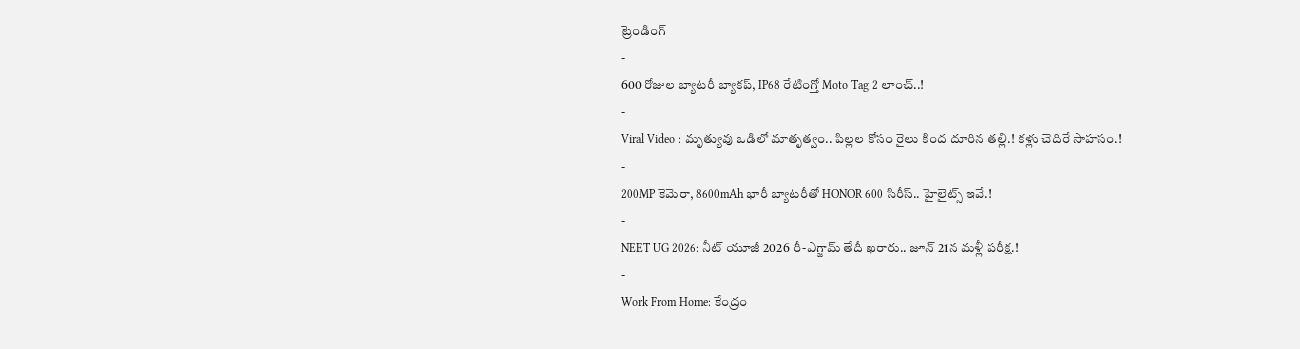ట్రెండింగ్
-
600 రోజుల బ్యాటరీ బ్యాకప్, IP68 రేటింగ్తో Moto Tag 2 లాంచ్..!
-
Viral Video : మృత్యువు ఒడిలో మాతృత్వం.. పిల్లల కోసం రైలు కింద దూరిన తల్లి.! కళ్లు చెదిరే సాహసం.!
-
200MP కెమెరా, 8600mAh భారీ బ్యాటరీతో HONOR 600 సిరీస్.. హైలైట్స్ ఇవే.!
-
NEET UG 2026: నీట్ యూజీ 2026 రీ-ఎగ్జామ్ తేదీ ఖరారు.. జూన్ 21న మళ్లీ పరీక్ష.!
-
Work From Home: కేంద్రం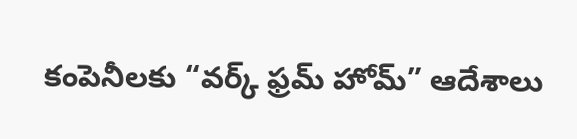కంపెనీలకు “వర్క్ ఫ్రమ్ హోమ్” ఆదేశాలు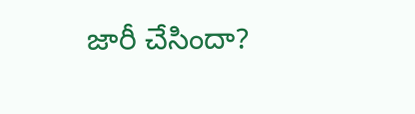జారీ చేసిందా?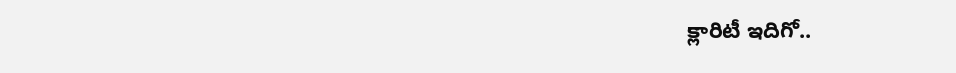క్లారిటీ ఇదిగో..